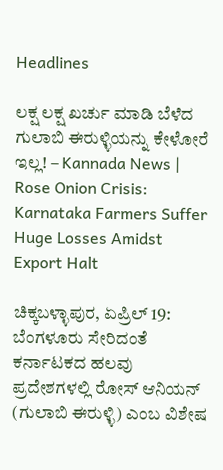Headlines

ಲಕ್ಷ ಲಕ್ಷ ಖರ್ಚು ಮಾಡಿ ಬೆಳೆದ ಗುಲಾಬಿ ಈರುಳ್ಳಿಯನ್ನು ಕೇಳೋರೆ ಇಲ್ಲ! – Kannada News | Rose Onion Crisis: Karnataka Farmers Suffer Huge Losses Amidst Export Halt

ಚಿಕ್ಕಬಳ್ಳಾಪುರ, ಏಪ್ರಿಲ್ 19: ಬೆಂಗಳೂರು ಸೇರಿದಂತೆ ಕರ್ನಾಟಕದ ಹಲವು ಪ್ರದೇಶಗಳಲ್ಲಿ ರೋಸ್ ಆನಿಯನ್ (ಗುಲಾಬಿ ಈರುಳ್ಳಿ) ಎಂಬ ವಿಶೇಷ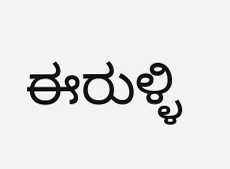ಈರುಳ್ಳಿ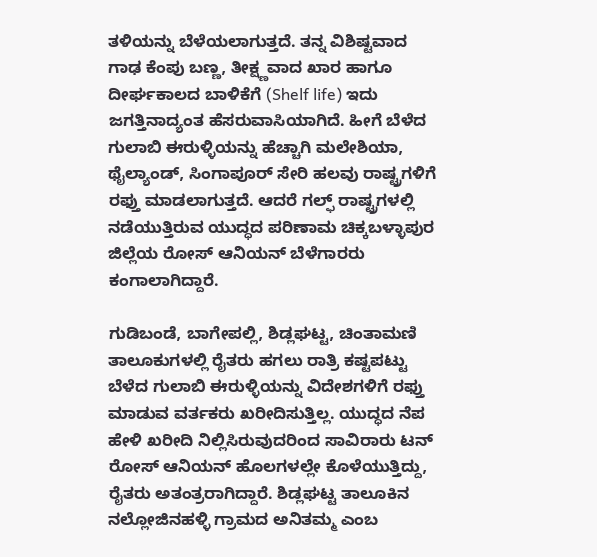ತಳಿಯನ್ನು ಬೆಳೆಯಲಾಗುತ್ತದೆ. ತನ್ನ ವಿಶಿಷ್ಟವಾದ ಗಾಢ ಕೆಂಪು ಬಣ್ಣ, ತೀಕ್ಷ್ಣವಾದ ಖಾರ ಹಾಗೂ ದೀರ್ಘಕಾಲದ ಬಾಳಿಕೆಗೆ (Shelf life) ಇದು ಜಗತ್ತಿನಾದ್ಯಂತ ಹೆಸರುವಾಸಿಯಾಗಿದೆ. ಹೀಗೆ ಬೆಳೆದ ಗುಲಾಬಿ ಈರುಳ್ಳಿಯನ್ನು ಹೆಚ್ಚಾಗಿ ಮಲೇಶಿಯಾ, ಥೈಲ್ಯಾಂಡ್, ಸಿಂಗಾಪೂರ್ ಸೇರಿ ಹಲವು ರಾಷ್ಟ್ರಗಳಿಗೆ ರಫ್ತು ಮಾಡಲಾಗುತ್ತದೆ. ಆದರೆ ಗಲ್ಫ್ ರಾಷ್ಟ್ರಗಳಲ್ಲಿ ನಡೆಯುತ್ತಿರುವ ಯುದ್ಧದ ಪರಿಣಾಮ ಚಿಕ್ಕಬಳ್ಳಾಪುರ ಜಿಲ್ಲೆಯ ರೋಸ್ ಆನಿಯನ್ ಬೆಳೆಗಾರರು ಕಂಗಾಲಾಗಿದ್ದಾರೆ.

ಗುಡಿಬಂಡೆ, ಬಾಗೇಪಲ್ಲಿ, ಶಿಡ್ಲಘಟ್ಟ, ಚಿಂತಾಮಣಿ ತಾಲೂಕುಗಳಲ್ಲಿ ರೈತರು ಹಗಲು ರಾತ್ರಿ ಕಷ್ಟಪಟ್ಟು ಬೆಳೆದ ಗುಲಾಬಿ ಈರುಳ್ಳಿಯನ್ನು ವಿದೇಶಗಳಿಗೆ ರಫ್ತು ಮಾಡುವ ವರ್ತಕರು ಖರೀದಿಸುತ್ತಿಲ್ಲ. ಯುದ್ಧದ ನೆಪ ಹೇಳಿ ಖರೀದಿ ನಿಲ್ಲಿಸಿರುವುದರಿಂದ ಸಾವಿರಾರು ಟನ್ ರೋಸ್ ಆನಿಯನ್ ಹೊಲಗಳಲ್ಲೇ ಕೊಳೆಯುತ್ತಿದ್ದು, ರೈತರು ಅತಂತ್ರರಾಗಿದ್ದಾರೆ. ಶಿಡ್ಲಘಟ್ಟ ತಾಲೂಕಿನ ನಲ್ಲೋಜಿನಹಳ್ಳಿ ಗ್ರಾಮದ ಅನಿತಮ್ಮ ಎಂಬ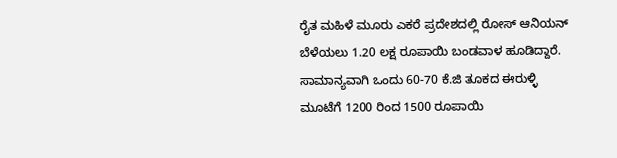ರೈತ ಮಹಿಳೆ ಮೂರು ಎಕರೆ ಪ್ರದೇಶದಲ್ಲಿ ರೋಸ್ ಆನಿಯನ್ ಬೆಳೆಯಲು 1.20 ಲಕ್ಷ ರೂಪಾಯಿ ಬಂಡವಾಳ ಹೂಡಿದ್ದಾರೆ. ಸಾಮಾನ್ಯವಾಗಿ ಒಂದು 60-70 ಕೆ.ಜಿ ತೂಕದ ಈರುಳ್ಳಿ ಮೂಟೆಗೆ 1200 ರಿಂದ 1500 ರೂಪಾಯಿ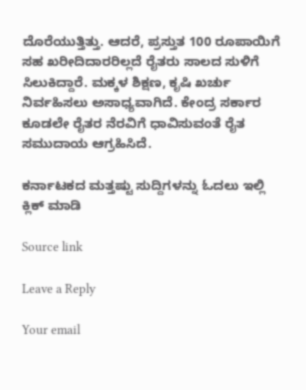ದೊರೆಯುತ್ತಿತ್ತು. ಆದರೆ, ಪ್ರಸ್ತುತ 100 ರೂಪಾಯಿಗೆ ಸಹ ಖರೀದಿದಾರರಿಲ್ಲದೆ ರೈತರು ಸಾಲದ ಸುಳಿಗೆ ಸಿಲುಕಿದ್ದಾರೆ. ಮಕ್ಕಳ ಶಿಕ್ಷಣ, ಕೃಷಿ ಖರ್ಚು ನಿರ್ವಹಿಸಲು ಅಸಾಧ್ಯವಾಗಿದೆ. ಕೇಂದ್ರ ಸರ್ಕಾರ ಕೂಡಲೇ ರೈತರ ನೆರವಿಗೆ ಧಾವಿಸುವಂತೆ ರೈತ ಸಮುದಾಯ ಆಗ್ರಹಿಸಿದೆ.

ಕರ್ನಾಟಕದ ಮತ್ತಷ್ಟು ಸುದ್ದಿಗಳನ್ನು ಓದಲು ಇಲ್ಲಿ ಕ್ಲಿಕ್ ಮಾಡಿ

Source link

Leave a Reply

Your email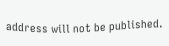address will not be published.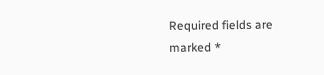Required fields are marked *